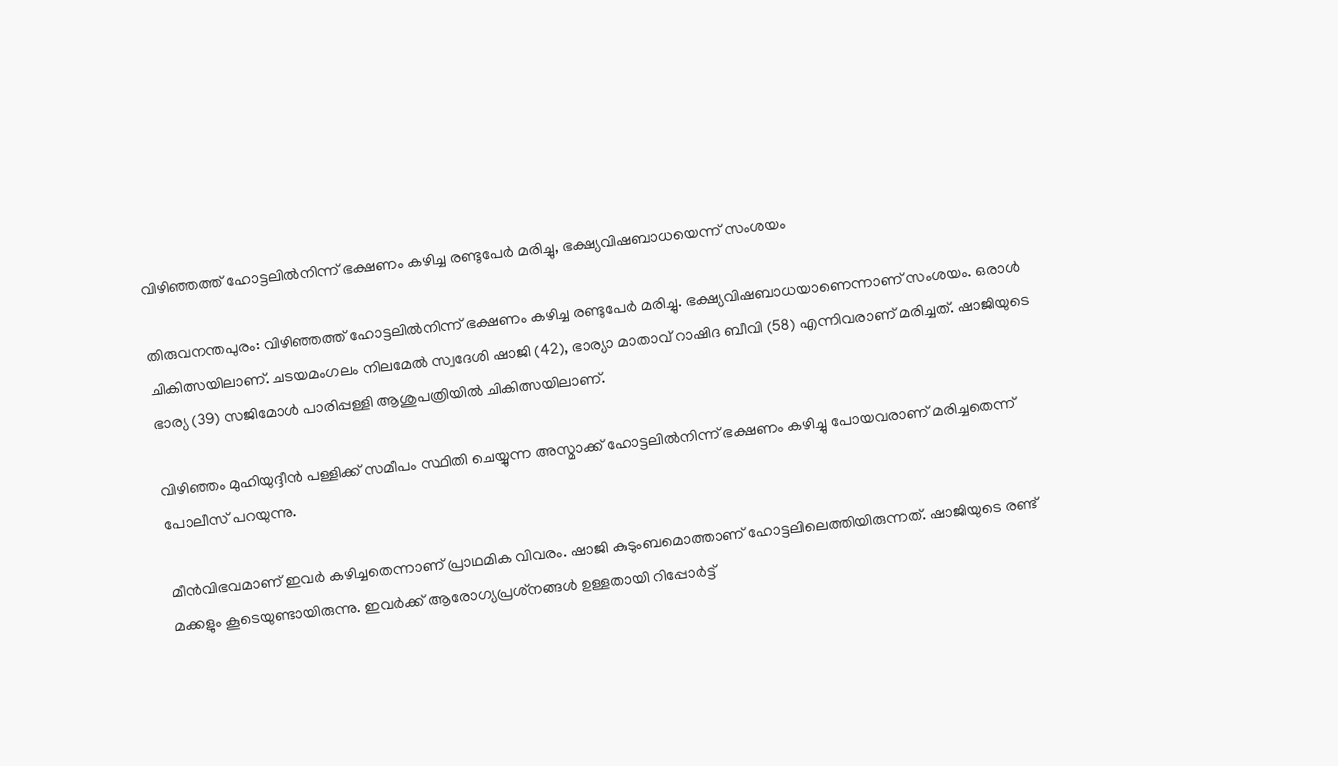വിഴിഞ്ഞത്ത് ഹോട്ടലിൽനിന്ന് ഭക്ഷണം കഴിച്ച രണ്ടുപേർ മരിച്ചു, ഭക്ഷ്യവിഷബാധയെന്ന് സംശയം

തിരുവനന്തപുരം: വിഴിഞ്ഞത്ത് ഹോട്ടലിൽനിന്ന് ഭക്ഷണം കഴിച്ച രണ്ടുപേർ മരിച്ചു. ഭക്ഷ്യവിഷബാധയാണെന്നാണ് സംശയം. ഒരാൾ ചികിത്സയിലാണ്. ചടയമംഗലം നിലമേൽ സ്വദേശി ഷാജി (42), ഭാര്യാ മാതാവ് റാഷിദ ബീവി (58) എന്നിവരാണ് മരിച്ചത്. ഷാജിയുടെ ഭാര്യ (39) സജിമോൾ പാരിപ്പള്ളി ആശുപത്രിയിൽ ചികിത്സയിലാണ്.

വിഴിഞ്ഞം മുഹിയുദ്ദീൻ പള്ളിക്ക് സമീപം സ്ഥിതി ചെയ്യുന്ന അസ്മാക്ക് ഹോട്ടലിൽനിന്ന് ഭക്ഷണം കഴിച്ചു പോയവരാണ് മരിച്ചതെന്ന് പോലീസ് പറയുന്നു.

മീൻവിഭവമാണ് ഇവർ കഴിച്ചതെന്നാണ് പ്രാഥമിക വിവരം. ഷാജി കുടുംബമൊത്താണ് ഹോട്ടലിലെത്തിയിരുന്നത്. ഷാജിയുടെ രണ്ട് മക്കളും കൂടെയുണ്ടായിരുന്നു. ഇവർക്ക് ആരോഗ്യപ്രശ്‌നങ്ങൾ ഉള്ളതായി റിപ്പോർട്ട്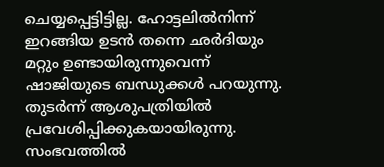ചെയ്യപ്പെട്ടിട്ടില്ല. ഹോട്ടലിൽനിന്ന് ഇറങ്ങിയ ഉടൻ തന്നെ ഛർദിയും മറ്റും ഉണ്ടായിരുന്നുവെന്ന് ഷാജിയുടെ ബന്ധുക്കൾ പറയുന്നു. തുടർന്ന് ആശുപത്രിയിൽ പ്രവേശിപ്പിക്കുകയായിരുന്നു. സംഭവത്തിൽ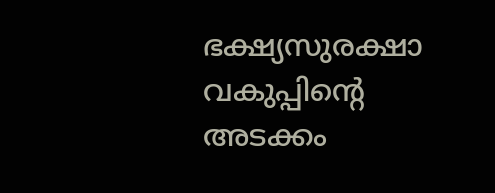ഭക്ഷ്യസുരക്ഷാ വകുപ്പിന്റെ അടക്കം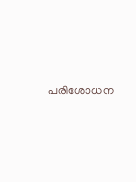പരിശോധന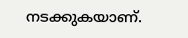നടക്കുകയാണ്.